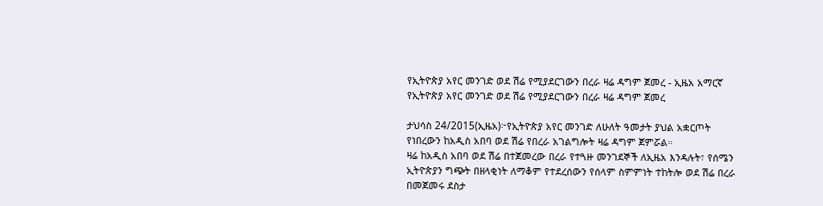የኢትዮጵያ አየር መንገድ ወደ ሽሬ የሚያደርገውን በረራ ዛሬ ዳግም ጀመረ - ኢዜአ አማርኛ
የኢትዮጵያ አየር መንገድ ወደ ሽሬ የሚያደርገውን በረራ ዛሬ ዳግም ጀመረ

ታህሳስ 24/2015(ኢዜአ)፦የኢትዮጵያ አየር መንገድ ለሁለት ዓመታት ያህል አቋርጦት የነበረውን ከአዲስ አበባ ወደ ሽሬ የበረራ አገልግሎት ዛሬ ዳግም ጀምሯል።
ዛሬ ከአዲስ አበባ ወደ ሽሬ በተጀመረው በረራ የተጓዙ መንገደኞች ለኢዜአ እንዳሉት፣ የሰሜን ኢትዮጵያን ግጭት በዘላቂነት ለማቆም የተደረሰውን የሰላም ስምምነት ተከትሎ ወደ ሽሬ በረራ በመጀመሩ ደስታ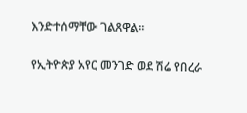እንድተሰማቸው ገልጸዋል።

የኢትዮጵያ አየር መንገድ ወደ ሽሬ የበረራ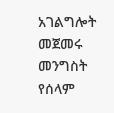አገልግሎት መጀመሩ መንግስት የሰላም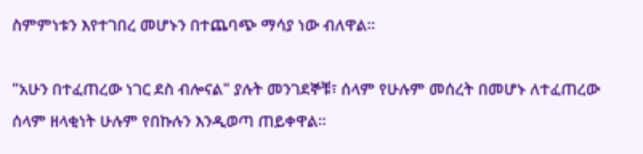ስምምነቱን እየተገበረ መሆኑን በተጨባጭ ማሳያ ነው ብለዋል።

"አሁን በተፈጠረው ነገር ደስ ብሎናል" ያሉት መንገደኞቹ፣ ሰላም የሁሉም መሰረት በመሆኑ ለተፈጠረው ሰላም ዘላቂነት ሁሉም የበኩሉን እንዲወጣ ጠይቀዋል።